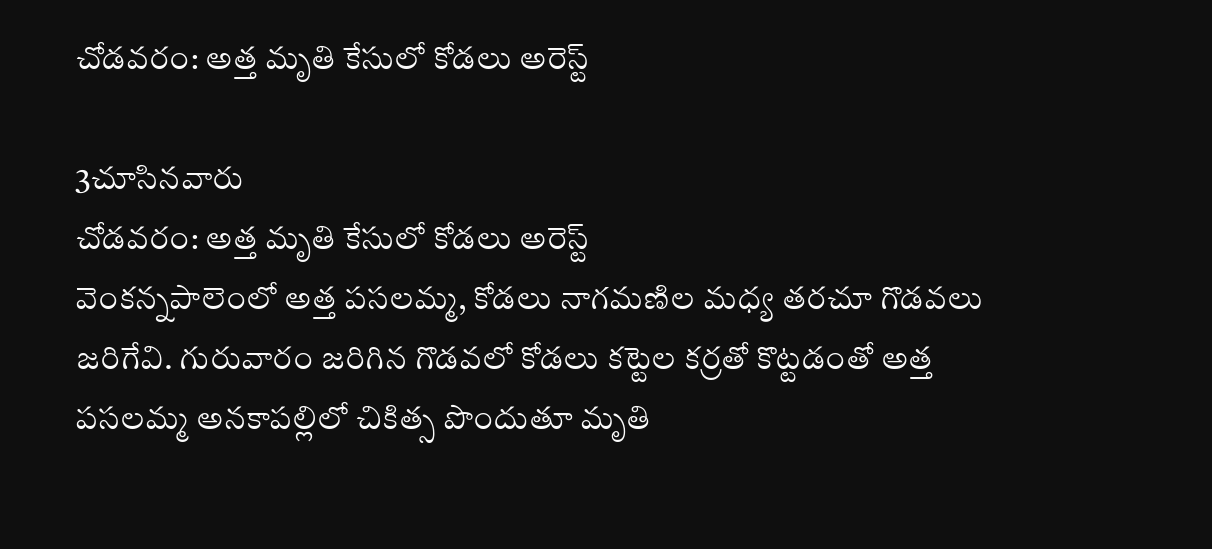చోడవరం: అత్త మృతి కేసులో కోడలు అరెస్ట్

3చూసినవారు
చోడవరం: అత్త మృతి కేసులో కోడలు అరెస్ట్
వెంకన్నపాలెంలో అత్త పసలమ్మ, కోడలు నాగమణిల మధ్య తరచూ గొడవలు జరిగేవి. గురువారం జరిగిన గొడవలో కోడలు కట్టెల కర్రతో కొట్టడంతో అత్త పసలమ్మ అనకాపల్లిలో చికిత్స పొందుతూ మృతి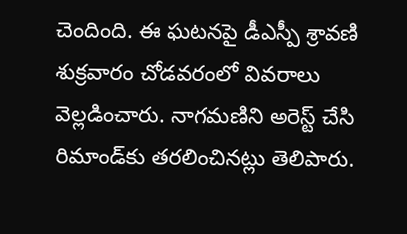చెందింది. ఈ ఘటనపై డీఎస్పీ శ్రావణి శుక్రవారం చోడవరంలో వివరాలు వెల్లడించారు. నాగమణిని అరెస్ట్ చేసి రిమాండ్‌కు తరలించినట్లు తెలిపారు.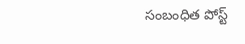సంబంధిత పోస్ట్